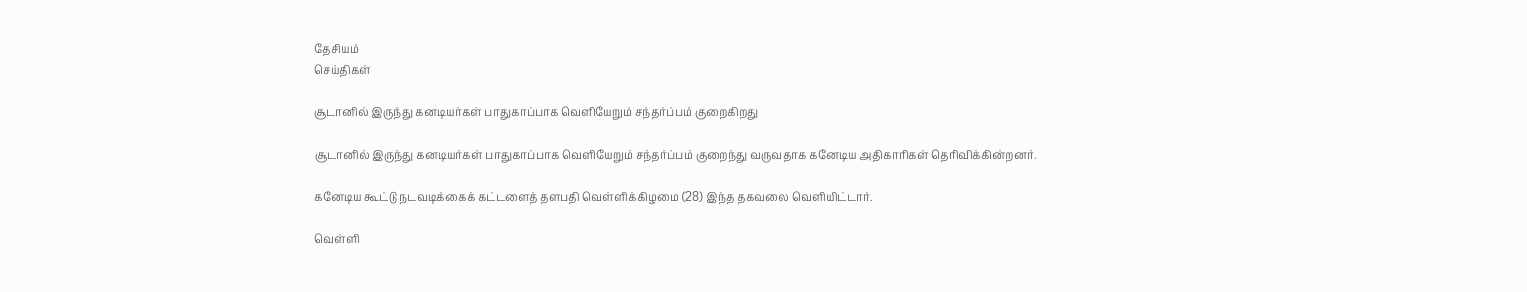தேசியம்
செய்திகள்

சூடானில் இருந்து கனடியர்கள் பாதுகாப்பாக வெளியேறும் சந்தர்ப்பம் குறைகிறது

சூடானில் இருந்து கனடியர்கள் பாதுகாப்பாக வெளியேறும் சந்தர்ப்பம் குறைந்து வருவதாக கனேடிய அதிகாரிகள் தெரிவிக்கின்றனர்.

கனேடிய கூட்டு நடவடிக்கைக் கட்டளைத் தளபதி வெள்ளிக்கிழமை (28) இந்த தகவலை வெளியிட்டார்.

வெள்ளி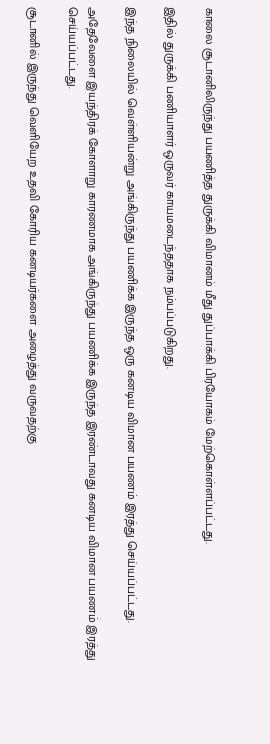காலை சூடானிலிருந்து பயணித்த துருக்கி விமானம் மீது துப்பாக்கி பிரயோகம் மேற்கொள்ளப்பட்டது.

இதில் துருக்கி பணியாளர் ஒருவர் காயமடைந்ததாக நம்பப்படுகிறது.

இந்த நிலையில் வெள்ளியன்று அங்கிருந்து பயணிக்க இருந்த ஒரு கனடிய விமான பயணம் இரத்து செய்யப்பட்டது.

அதேவேளை இயந்திரக் கோளாறு காரணமாக அங்கிருந்து பயணிக்க இருந்த இரண்டாவது கனடிய விமான பயணம் இரத்து செய்யப்பட்டது.

சூடானில் இருந்து வெளியேற உதவி கோரிய கனடியர்களை அழைத்து வருவதற்கு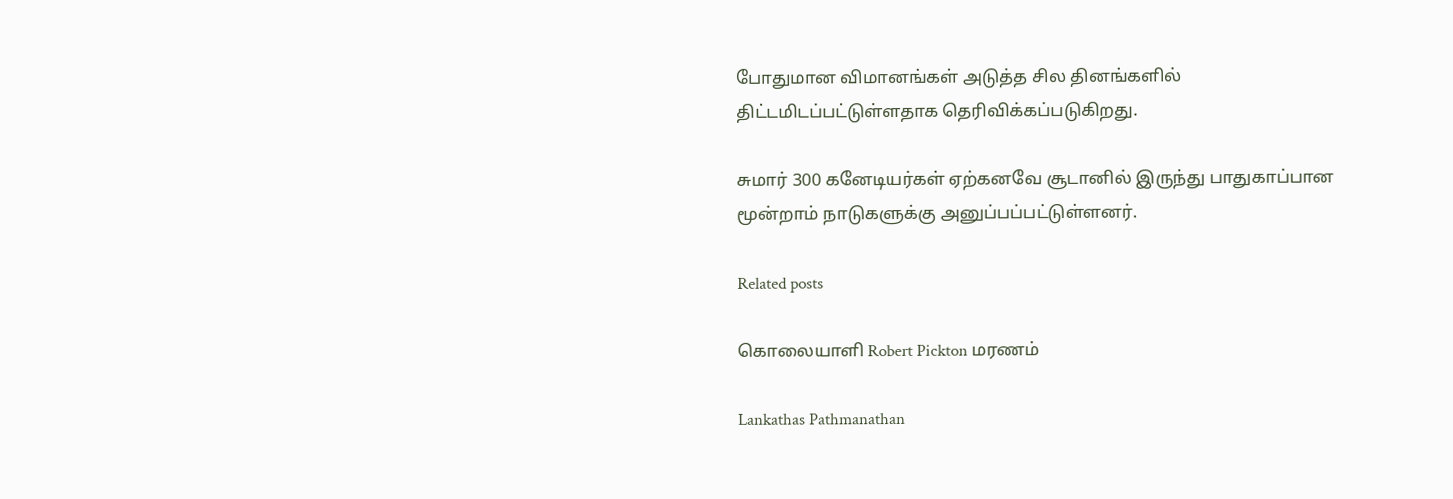போதுமான விமானங்கள் அடுத்த சில தினங்களில் திட்டமிடப்பட்டுள்ளதாக தெரிவிக்கப்படுகிறது.

சுமார் 300 கனேடியர்கள் ஏற்கனவே சூடானில் இருந்து பாதுகாப்பான மூன்றாம் நாடுகளுக்கு அனுப்பப்பட்டுள்ளனர்.

Related posts

கொலையாளி Robert Pickton மரணம்

Lankathas Pathmanathan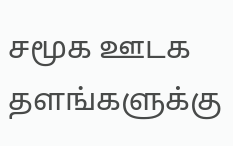சமூக ஊடக தளங்களுக்கு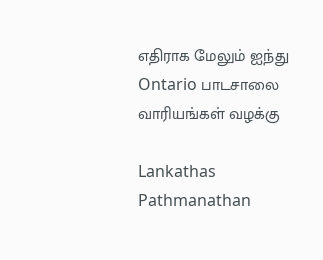எதிராக மேலும் ஐந்து Ontario பாடசாலை வாரியங்கள் வழக்கு

Lankathas Pathmanathan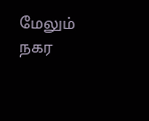மேலும் நகர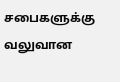சபைகளுக்கு வலுவான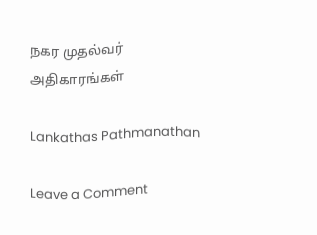நகர முதல்வர் அதிகாரங்கள்

Lankathas Pathmanathan

Leave a Comment